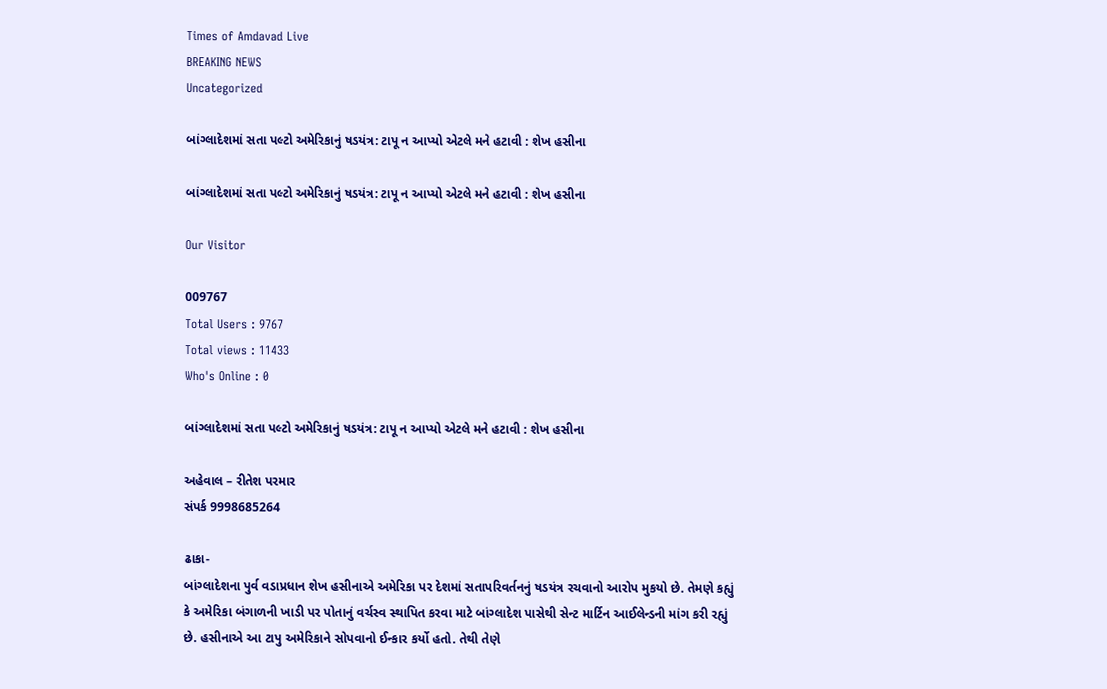Times of Amdavad Live
BREAKING NEWS
Uncategorized

બાંગ્લાદેશમાં સતા પલ્ટો અમેરિકાનું ષડયંત્ર: ટાપૂ ન આપ્યો એટલે મને હટાવી : શેખ હસીના

બાંગ્લાદેશમાં સતા પલ્ટો અમેરિકાનું ષડયંત્ર: ટાપૂ ન આપ્યો એટલે મને હટાવી : શેખ હસીના

Our Visitor

009767
Total Users : 9767
Total views : 11433
Who's Online : 0

બાંગ્લાદેશમાં સતા પલ્ટો અમેરિકાનું ષડયંત્ર: ટાપૂ ન આપ્યો એટલે મને હટાવી : શેખ હસીના

અહેવાલ – રીતેશ પરમાર
સંપર્ક 9998685264

ઢાકા-
બાંગ્લાદેશના પુર્વ વડાપ્રધાન શેખ હસીનાએ અમેરિકા પર દેશમાં સતાપરિવર્તનનું ષડયંત્ર રચવાનો આરોપ મુકયો છે. તેમણે કહ્યું કે અમેરિકા બંગાળની ખાડી પર પોતાનું વર્ચસ્વ સ્થાપિત કરવા માટે બાંગ્લાદેશ પાસેથી સેન્ટ માર્ટિન આઈલેન્ડની માંગ કરી રહ્યું છે. હસીનાએ આ ટાપુ અમેરિકાને સોપવાનો ઈન્કાર કર્યો હતો. તેથી તેણે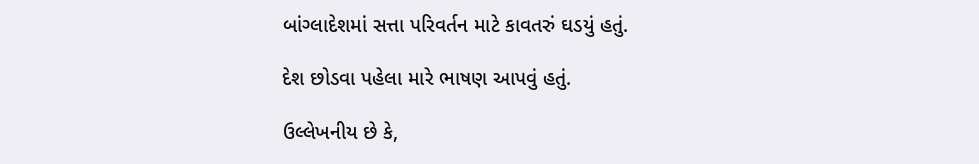બાંગ્લાદેશમાં સત્તા પરિવર્તન માટે કાવતરું ઘડયું હતું.

દેશ છોડવા પહેલા મારે ભાષણ આપવું હતું.

ઉલ્લેખનીય છે કે,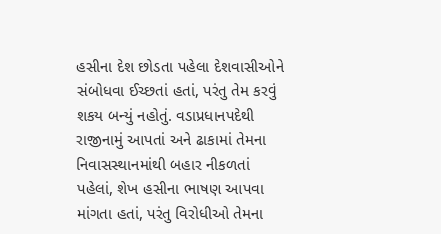હસીના દેશ છોડતા પહેલા દેશવાસીઓને સંબોધવા ઈચ્છતાં હતાં, પરંતુ તેમ કરવું શકય બન્યું નહોતું. વડાપ્રધાનપદેથી રાજીનામું આપતાં અને ઢાકામાં તેમના નિવાસસ્થાનમાંથી બહાર નીકળતાં પહેલાં, શેખ હસીના ભાષણ આપવા માંગતા હતાં, પરંતુ વિરોધીઓ તેમના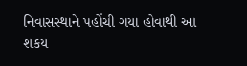નિવાસસ્થાને પહોંચી ગયા હોવાથી આ શકય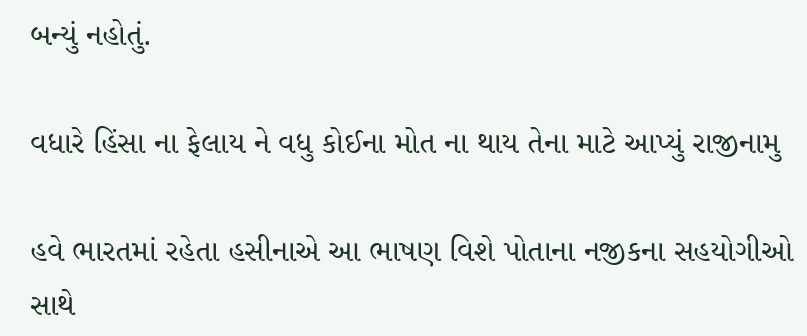બન્યું નહોતું.

વધારે હિંસા ના ફેલાય ને વધુ કોઈના મોત ના થાય તેના માટે આપ્યું રાજીનામુ

હવે ભારતમાં રહેતા હસીનાએ આ ભાષણ વિશે પોતાના નજીકના સહયોગીઓ સાથે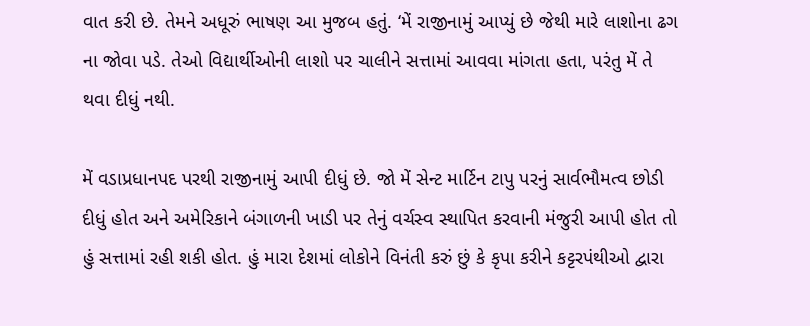વાત કરી છે. તેમને અધૂરું ભાષણ આ મુજબ હતું. ‘મેં રાજીનામું આપ્યું છે જેથી મારે લાશોના ઢગ ના જોવા પડે. તેઓ વિદ્યાર્થીઓની લાશો પર ચાલીને સત્તામાં આવવા માંગતા હતા, પરંતુ મેં તે થવા દીધું નથી.

મેં વડાપ્રધાનપદ પરથી રાજીનામું આપી દીધું છે. જો મેં સેન્ટ માર્ટિન ટાપુ પરનું સાર્વભૌમત્વ છોડી દીધું હોત અને અમેરિકાને બંગાળની ખાડી પર તેનું વર્ચસ્વ સ્થાપિત કરવાની મંજુરી આપી હોત તો હું સત્તામાં રહી શકી હોત. હું મારા દેશમાં લોકોને વિનંતી કરું છું કે કૃપા કરીને કટ્ટરપંથીઓ દ્વારા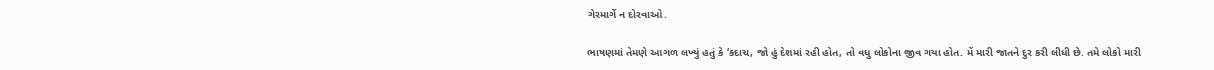ગેરમાર્ગે ન દોરવાઓ.

ભાષણમાં તેમણે આગળ લખ્યું હતું કે ‘કદાચ, જો હું દેશમાં રહી હોત, તો વધુ લોકોના જીવ ગયા હોત. મેં મારી જાતને દુર કરી લીધી છે. તમે લોકો મારી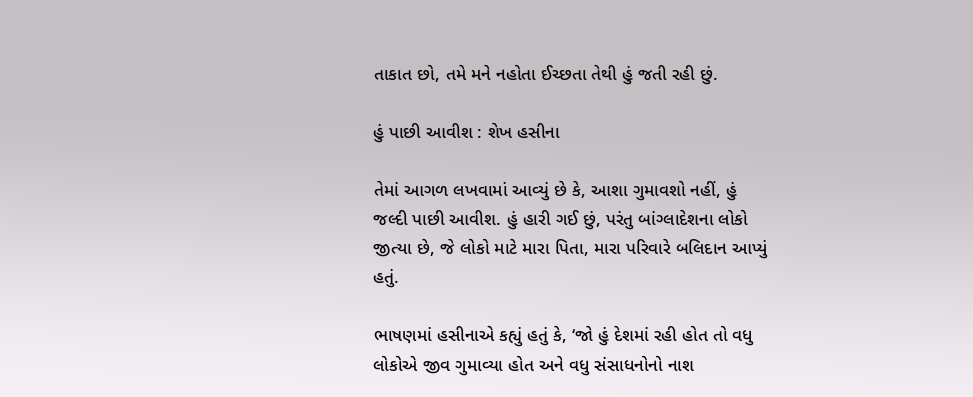તાકાત છો, તમે મને નહોતા ઈચ્છતા તેથી હું જતી રહી છું.

હું પાછી આવીશ : શેખ હસીના

તેમાં આગળ લખવામાં આવ્યું છે કે, આશા ગુમાવશો નહીં, હું જલ્દી પાછી આવીશ. હું હારી ગઈ છું, પરંતુ બાંગ્લાદેશના લોકો જીત્યા છે, જે લોકો માટે મારા પિતા, મારા પરિવારે બલિદાન આપ્યું હતું.

ભાષણમાં હસીનાએ કહ્યું હતું કે, ‘જો હું દેશમાં રહી હોત તો વધુ લોકોએ જીવ ગુમાવ્યા હોત અને વધુ સંસાધનોનો નાશ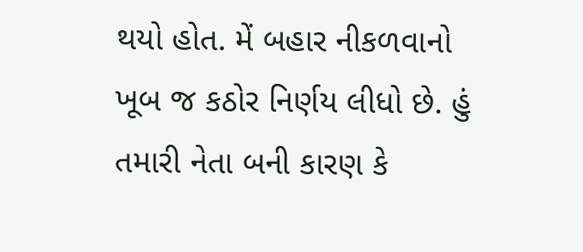થયો હોત. મેં બહાર નીકળવાનો ખૂબ જ કઠોર નિર્ણય લીધો છે. હું તમારી નેતા બની કારણ કે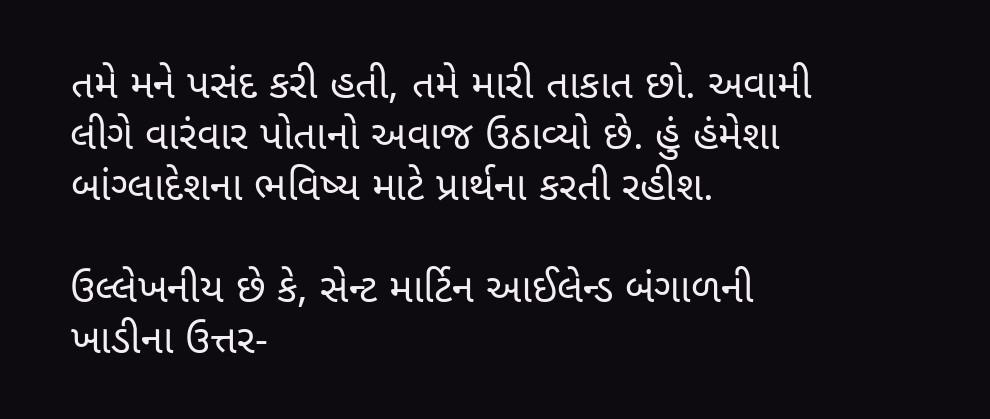તમે મને પસંદ કરી હતી, તમે મારી તાકાત છો. અવામી લીગે વારંવાર પોતાનો અવાજ ઉઠાવ્યો છે. હું હંમેશા બાંગ્લાદેશના ભવિષ્ય માટે પ્રાર્થના કરતી રહીશ.

ઉલ્લેખનીય છે કે, સેન્ટ માર્ટિન આઈલેન્ડ બંગાળની ખાડીના ઉત્તર-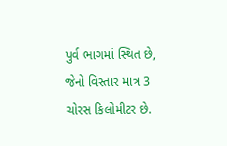પુર્વ ભાગમાં સ્થિત છે, જેનો વિસ્તાર માત્ર 3 ચોરસ કિલોમીટર છે.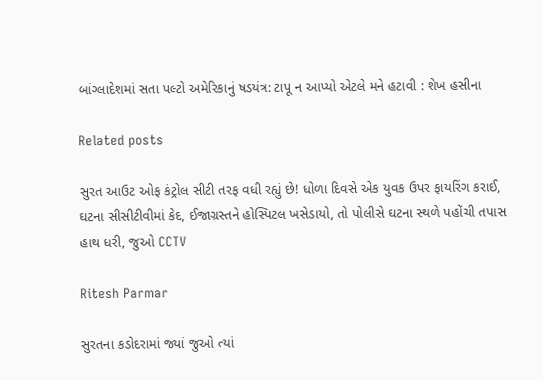બાંગ્લાદેશમાં સતા પલ્ટો અમેરિકાનું ષડયંત્ર: ટાપૂ ન આપ્યો એટલે મને હટાવી : શેખ હસીના

Related posts

સુરત આઉટ ઓફ કંટ્રોલ સીટી તરફ વધી રહ્યું છે! ધોળા દિવસે એક યુવક ઉપર ફાયરિંગ કરાઈ, ઘટના સીસીટીવીમાં કેદ, ઈજાગ્રસ્તને હોસ્પિટલ ખસેડાયો, તો પોલીસે ઘટના સ્થળે પહોંચી તપાસ હાથ ધરી, જુઓ CCTV

Ritesh Parmar

સુરતના કડોદરામાં જ્યાં જુઓ ત્યાં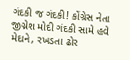ગંદકી જ ગંદકી! કોંગ્રેસ નેતા જીગ્નેશ મોદી ગંદકી સામે હવે મેદાને, રખડતા ઢોર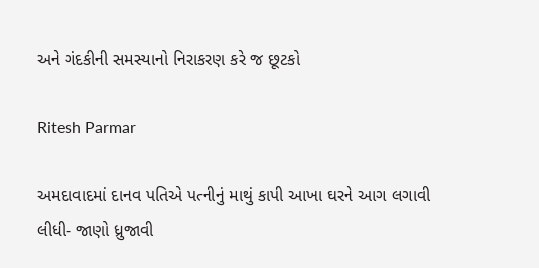અને ગંદકીની સમસ્યાનો નિરાકરણ કરે જ છૂટકો

Ritesh Parmar

અમદાવાદમાં દાનવ પતિએ પત્નીનું માથું કાપી આખા ઘરને આગ લગાવી લીધી- જાણો ધ્રુજાવી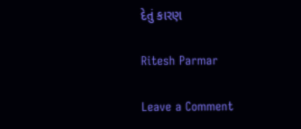દેતું કારણ

Ritesh Parmar

Leave a Comment